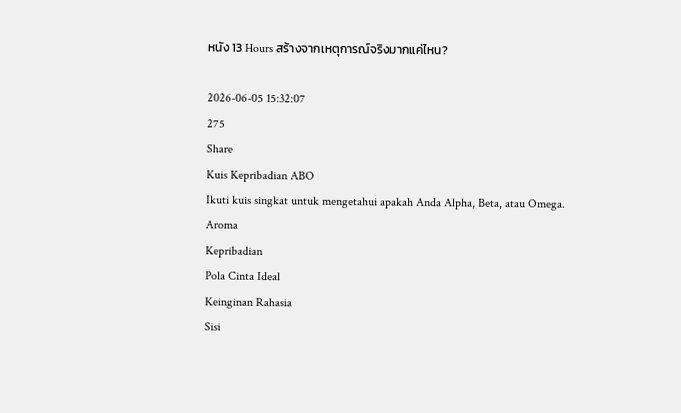หนัง 13 Hours สร้างจากเหตุการณ์จริงมากแค่ไหน?

2026-06-05 15:32:07
275
Share
Kuis Kepribadian ABO
Ikuti kuis singkat untuk mengetahui apakah Anda Alpha, Beta, atau Omega.
Aroma
Kepribadian
Pola Cinta Ideal
Keinginan Rahasia
Sisi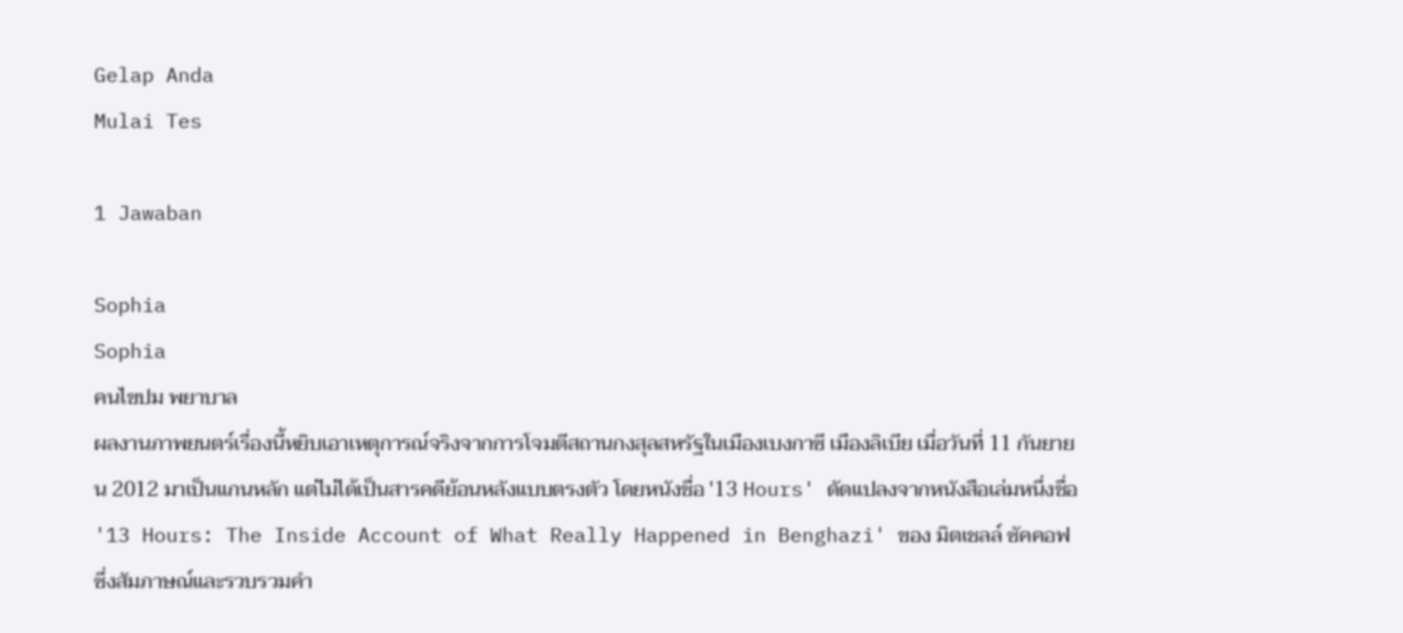Gelap Anda
Mulai Tes

1 Jawaban

Sophia
Sophia
คนไขปม พยาบาล
ผลงานภาพยนตร์เรื่องนี้หยิบเอาเหตุการณ์จริงจากการโจมตีสถานกงสุลสหรัฐในเมืองเบงกาซี เมืองลิเบีย เมื่อวันที่ 11 กันยายน 2012 มาเป็นแกนหลัก แต่ไม่ได้เป็นสารคดีย้อนหลังแบบตรงตัว โดยหนังชื่อ '13 Hours' ดัดแปลงจากหนังสือเล่มหนึ่งชื่อ '13 Hours: The Inside Account of What Really Happened in Benghazi' ของ มิตเชลล์ ซัคคอฟ ซึ่งสัมภาษณ์และรวบรวมคำ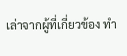เล่าจากผู้ที่เกี่ยวข้อง ทำ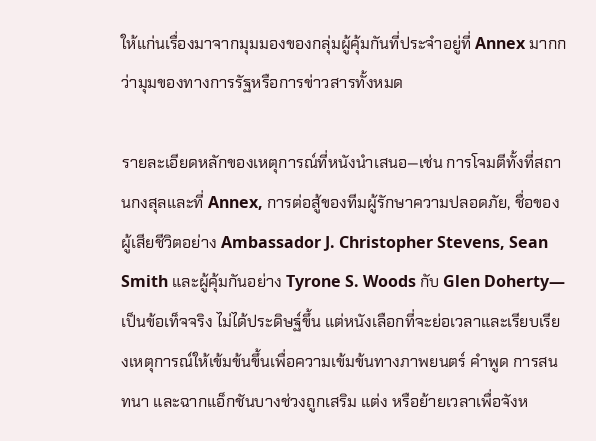ให้แก่นเรื่องมาจากมุมมองของกลุ่มผู้คุ้มกันที่ประจำอยู่ที่ Annex มากกว่ามุมของทางการรัฐหรือการข่าวสารทั้งหมด

รายละเอียดหลักของเหตุการณ์ที่หนังนำเสนอ—เช่น การโจมตีทั้งที่สถานกงสุลและที่ Annex, การต่อสู้ของทีมผู้รักษาความปลอดภัย, ชื่อของผู้เสียชีวิตอย่าง Ambassador J. Christopher Stevens, Sean Smith และผู้คุ้มกันอย่าง Tyrone S. Woods กับ Glen Doherty—เป็นข้อเท็จจริง ไม่ได้ประดิษฐ์ขึ้น แต่หนังเลือกที่จะย่อเวลาและเรียบเรียงเหตุการณ์ให้เข้มข้นขึ้นเพื่อความเข้มข้นทางภาพยนตร์ คำพูด การสนทนา และฉากแอ็กชันบางช่วงถูกเสริม แต่ง หรือย้ายเวลาเพื่อจังห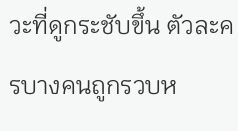วะที่ดูกระชับขึ้น ตัวละครบางคนถูกรวบห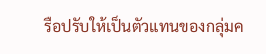รือปรับให้เป็นตัวแทนของกลุ่มค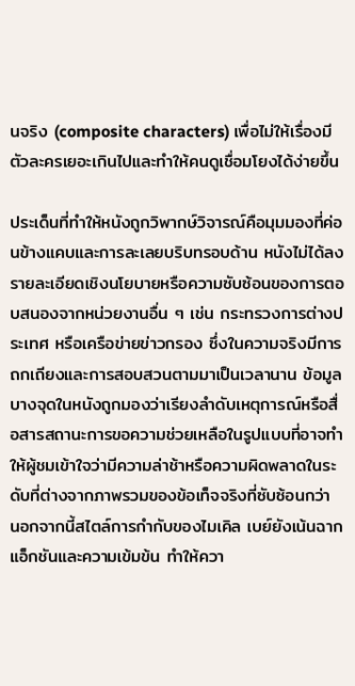นจริง (composite characters) เพื่อไม่ให้เรื่องมีตัวละครเยอะเกินไปและทำให้คนดูเชื่อมโยงได้ง่ายขึ้น

ประเด็นที่ทำให้หนังถูกวิพากษ์วิจารณ์คือมุมมองที่ค่อนข้างแคบและการละเลยบริบทรอบด้าน หนังไม่ได้ลงรายละเอียดเชิงนโยบายหรือความซับซ้อนของการตอบสนองจากหน่วยงานอื่น ๆ เช่น กระทรวงการต่างประเทศ หรือเครือข่ายข่าวกรอง ซึ่งในความจริงมีการถกเถียงและการสอบสวนตามมาเป็นเวลานาน ข้อมูลบางจุดในหนังถูกมองว่าเรียงลำดับเหตุการณ์หรือสื่อสารสถานะการขอความช่วยเหลือในรูปแบบที่อาจทำให้ผู้ชมเข้าใจว่ามีความล่าช้าหรือความผิดพลาดในระดับที่ต่างจากภาพรวมของข้อเท็จจริงที่ซับซ้อนกว่า นอกจากนี้สไตล์การกำกับของไมเคิล เบย์ยังเน้นฉากแอ็กชันและความเข้มข้น ทำให้ควา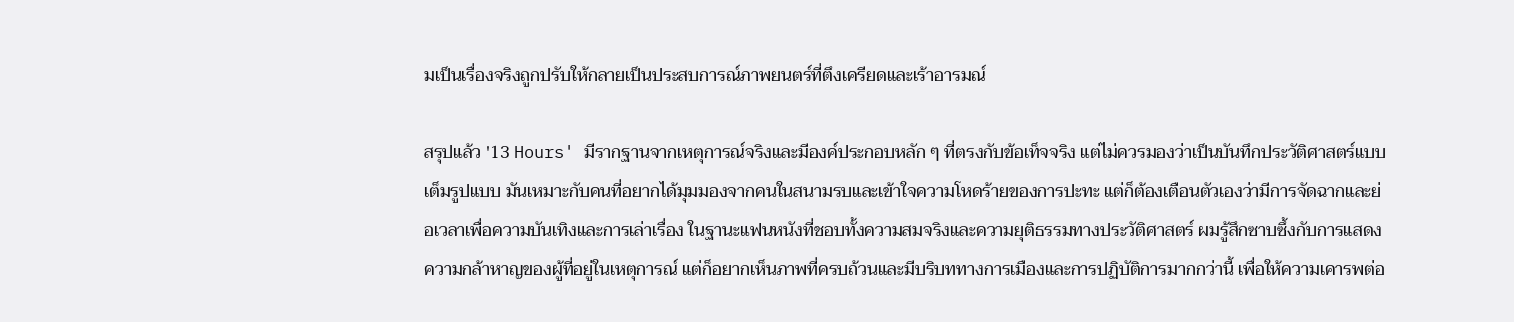มเป็นเรื่องจริงถูกปรับให้กลายเป็นประสบการณ์ภาพยนตร์ที่ตึงเครียดและเร้าอารมณ์

สรุปแล้ว '13 Hours' มีรากฐานจากเหตุการณ์จริงและมีองค์ประกอบหลัก ๆ ที่ตรงกับข้อเท็จจริง แต่ไม่ควรมองว่าเป็นบันทึกประวัติศาสตร์แบบเต็มรูปแบบ มันเหมาะกับคนที่อยากได้มุมมองจากคนในสนามรบและเข้าใจความโหดร้ายของการปะทะ แต่ก็ต้องเตือนตัวเองว่ามีการจัดฉากและย่อเวลาเพื่อความบันเทิงและการเล่าเรื่อง ในฐานะแฟนหนังที่ชอบทั้งความสมจริงและความยุติธรรมทางประวัติศาสตร์ ผมรู้สึกซาบซึ้งกับการแสดงความกล้าหาญของผู้ที่อยู่ในเหตุการณ์ แต่ก็อยากเห็นภาพที่ครบถ้วนและมีบริบททางการเมืองและการปฏิบัติการมากกว่านี้ เพื่อให้ความเคารพต่อ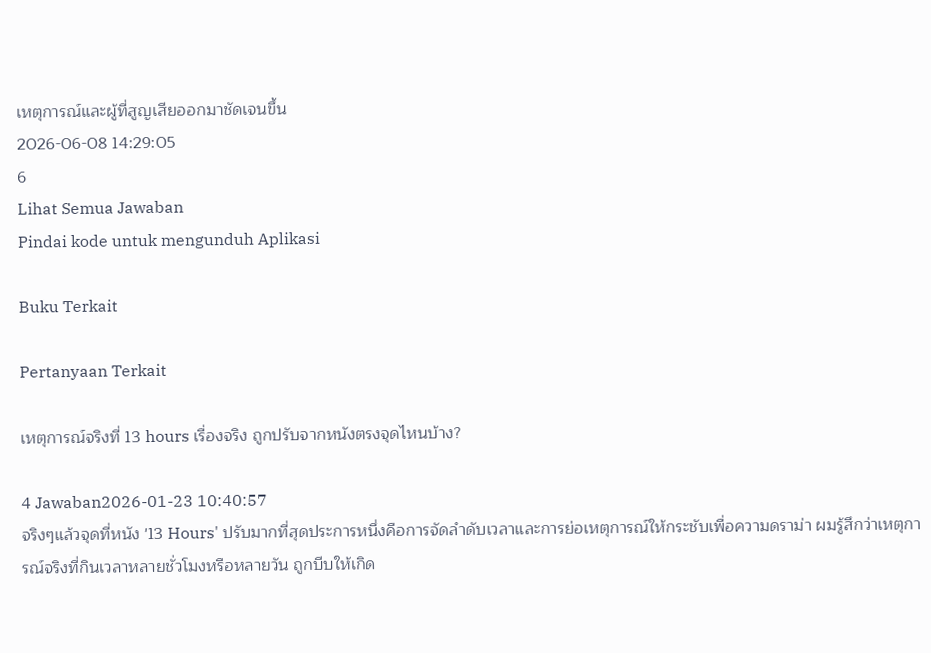เหตุการณ์และผู้ที่สูญเสียออกมาชัดเจนขึ้น
2026-06-08 14:29:05
6
Lihat Semua Jawaban
Pindai kode untuk mengunduh Aplikasi

Buku Terkait

Pertanyaan Terkait

เหตุการณ์จริงที่ 13 hours เรื่องจริง ถูกปรับจากหนังตรงจุดไหนบ้าง?

4 Jawaban2026-01-23 10:40:57
จริงๆแล้วจุดที่หนัง '13 Hours' ปรับมากที่สุดประการหนึ่งคือการจัดลำดับเวลาและการย่อเหตุการณ์ให้กระชับเพื่อความดราม่า ผมรู้สึกว่าเหตุการณ์จริงที่กินเวลาหลายชั่วโมงหรือหลายวัน ถูกบีบให้เกิด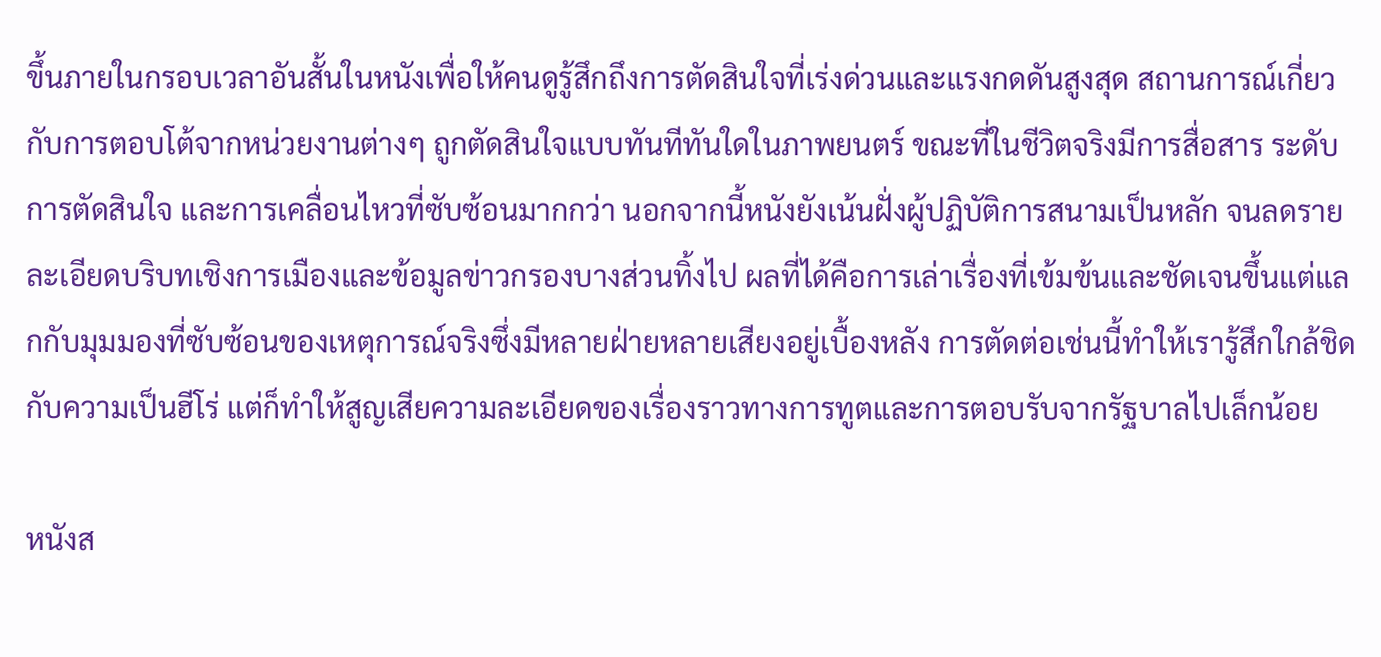ขึ้นภายในกรอบเวลาอันสั้นในหนังเพื่อให้คนดูรู้สึกถึงการตัดสินใจที่เร่งด่วนและแรงกดดันสูงสุด สถานการณ์เกี่ยวกับการตอบโต้จากหน่วยงานต่างๆ ถูกตัดสินใจแบบทันทีทันใดในภาพยนตร์ ขณะที่ในชีวิตจริงมีการสื่อสาร ระดับการตัดสินใจ และการเคลื่อนไหวที่ซับซ้อนมากกว่า นอกจากนี้หนังยังเน้นฝั่งผู้ปฏิบัติการสนามเป็นหลัก จนลดรายละเอียดบริบทเชิงการเมืองและข้อมูลข่าวกรองบางส่วนทิ้งไป ผลที่ได้คือการเล่าเรื่องที่เข้มข้นและชัดเจนขึ้นแต่แลกกับมุมมองที่ซับซ้อนของเหตุการณ์จริงซึ่งมีหลายฝ่ายหลายเสียงอยู่เบื้องหลัง การตัดต่อเช่นนี้ทำให้เรารู้สึกใกล้ชิดกับความเป็นฮีโร่ แต่ก็ทำให้สูญเสียความละเอียดของเรื่องราวทางการทูตและการตอบรับจากรัฐบาลไปเล็กน้อย

หนังส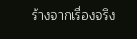ร้างจากเรื่องจริง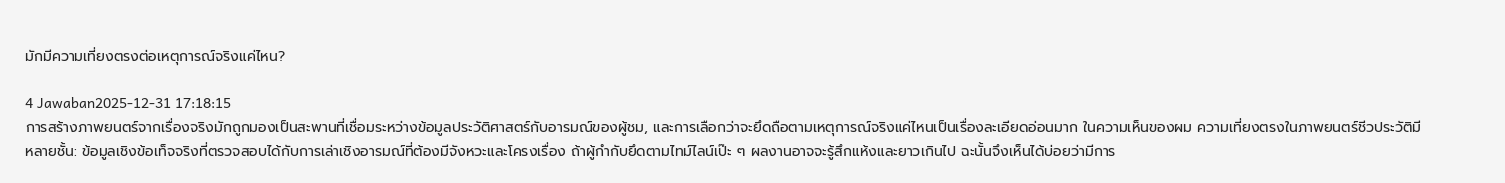มักมีความเที่ยงตรงต่อเหตุการณ์จริงแค่ไหน?

4 Jawaban2025-12-31 17:18:15
การสร้างภาพยนตร์จากเรื่องจริงมักถูกมองเป็นสะพานที่เชื่อมระหว่างข้อมูลประวัติศาสตร์กับอารมณ์ของผู้ชม, และการเลือกว่าจะยึดถือตามเหตุการณ์จริงแค่ไหนเป็นเรื่องละเอียดอ่อนมาก ในความเห็นของผม ความเที่ยงตรงในภาพยนตร์ชีวประวัติมีหลายชั้น: ข้อมูลเชิงข้อเท็จจริงที่ตรวจสอบได้กับการเล่าเชิงอารมณ์ที่ต้องมีจังหวะและโครงเรื่อง ถ้าผู้กำกับยึดตามไทม์ไลน์เป๊ะ ๆ ผลงานอาจจะรู้สึกแห้งและยาวเกินไป ฉะนั้นจึงเห็นได้บ่อยว่ามีการ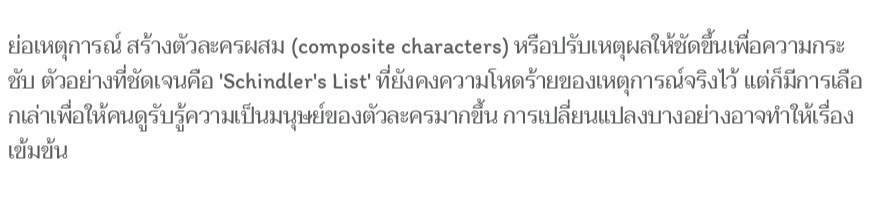ย่อเหตุการณ์ สร้างตัวละครผสม (composite characters) หรือปรับเหตุผลให้ชัดขึ้นเพื่อความกระชับ ตัวอย่างที่ชัดเจนคือ 'Schindler's List' ที่ยังคงความโหดร้ายของเหตุการณ์จริงไว้ แต่ก็มีการเลือกเล่าเพื่อให้คนดูรับรู้ความเป็นมนุษย์ของตัวละครมากขึ้น การเปลี่ยนแปลงบางอย่างอาจทำให้เรื่องเข้มข้น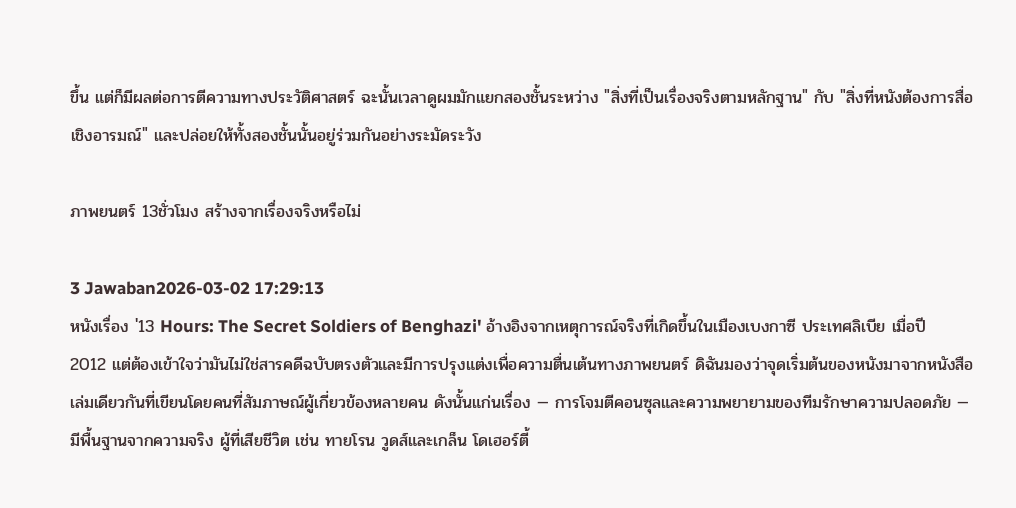ขึ้น แต่ก็มีผลต่อการตีความทางประวัติศาสตร์ ฉะนั้นเวลาดูผมมักแยกสองชั้นระหว่าง "สิ่งที่เป็นเรื่องจริงตามหลักฐาน" กับ "สิ่งที่หนังต้องการสื่อเชิงอารมณ์" และปล่อยให้ทั้งสองชั้นนั้นอยู่ร่วมกันอย่างระมัดระวัง

ภาพยนตร์ 13ชั่วโมง สร้างจากเรื่องจริงหรือไม่

3 Jawaban2026-03-02 17:29:13
หนังเรื่อง '13 Hours: The Secret Soldiers of Benghazi' อ้างอิงจากเหตุการณ์จริงที่เกิดขึ้นในเมืองเบงกาซี ประเทศลิเบีย เมื่อปี 2012 แต่ต้องเข้าใจว่ามันไม่ใช่สารคดีฉบับตรงตัวและมีการปรุงแต่งเพื่อความตื่นเต้นทางภาพยนตร์ ดิฉันมองว่าจุดเริ่มต้นของหนังมาจากหนังสือเล่มเดียวกันที่เขียนโดยคนที่สัมภาษณ์ผู้เกี่ยวข้องหลายคน ดังนั้นแก่นเรื่อง — การโจมตีคอนซุลและความพยายามของทีมรักษาความปลอดภัย — มีพื้นฐานจากความจริง ผู้ที่เสียชีวิต เช่น ทายโรน วูดส์และเกล็น โดเฮอร์ตี้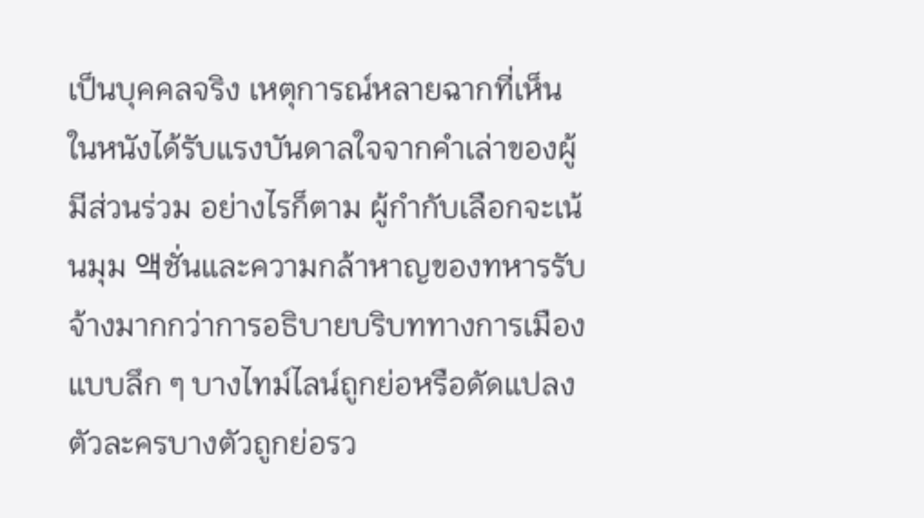เป็นบุคคลจริง เหตุการณ์หลายฉากที่เห็นในหนังได้รับแรงบันดาลใจจากคำเล่าของผู้มีส่วนร่วม อย่างไรก็ตาม ผู้กำกับเลือกจะเน้นมุม 액ชั่นและความกล้าหาญของทหารรับจ้างมากกว่าการอธิบายบริบททางการเมืองแบบลึก ๆ บางไทม์ไลน์ถูกย่อหรือดัดแปลง ตัวละครบางตัวถูกย่อรว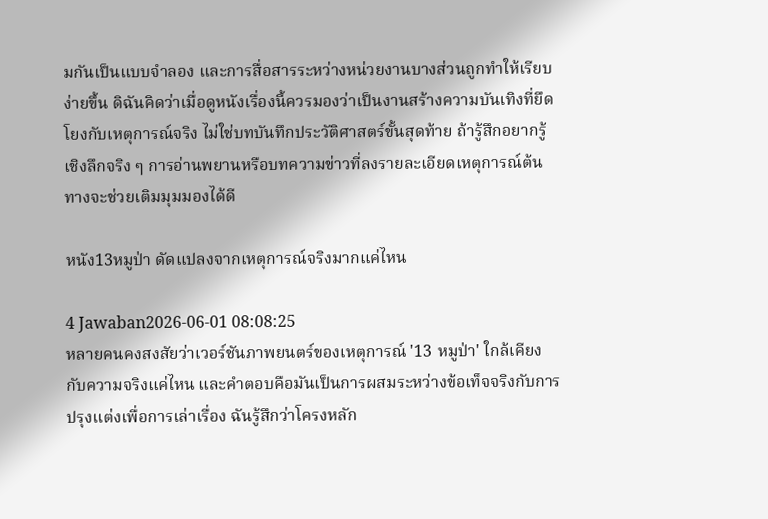มกันเป็นแบบจำลอง และการสื่อสารระหว่างหน่วยงานบางส่วนถูกทำให้เรียบง่ายขึ้น ดิฉันคิดว่าเมื่อดูหนังเรื่องนี้ควรมองว่าเป็นงานสร้างความบันเทิงที่ยึดโยงกับเหตุการณ์จริง ไม่ใช่บทบันทึกประวัติศาสตร์ขั้นสุดท้าย ถ้ารู้สึกอยากรู้เชิงลึกจริง ๆ การอ่านพยานหรือบทความข่าวที่ลงรายละเอียดเหตุการณ์ต้นทางจะช่วยเติมมุมมองได้ดี

หนัง13หมูป่า ดัดแปลงจากเหตุการณ์จริงมากแค่ไหน

4 Jawaban2026-06-01 08:08:25
หลายคนคงสงสัยว่าเวอร์ชันภาพยนตร์ของเหตุการณ์ '13 หมูป่า' ใกล้เคียงกับความจริงแค่ไหน และคำตอบคือมันเป็นการผสมระหว่างข้อเท็จจริงกับการปรุงแต่งเพื่อการเล่าเรื่อง ฉันรู้สึกว่าโครงหลัก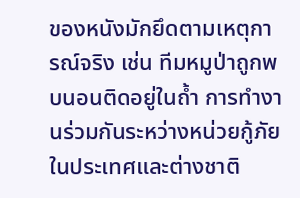ของหนังมักยึดตามเหตุการณ์จริง เช่น ทีมหมูป่าถูกพบนอนติดอยู่ในถ้ำ การทำงานร่วมกันระหว่างหน่วยกู้ภัยในประเทศและต่างชาติ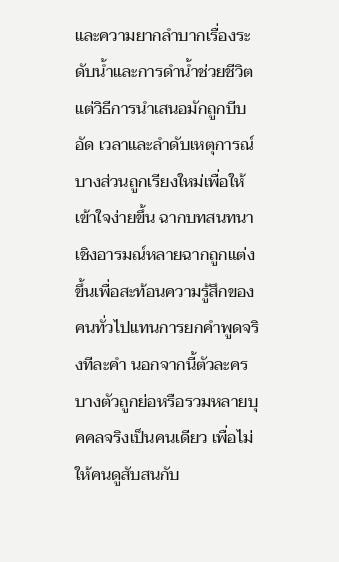และความยากลำบากเรื่องระดับน้ำและการดำน้ำช่วยชีวิต แต่วิธีการนำเสนอมักถูกบีบอัด เวลาและลำดับเหตุการณ์บางส่วนถูกเรียงใหม่เพื่อให้เข้าใจง่ายขึ้น ฉากบทสนทนาเชิงอารมณ์หลายฉากถูกแต่งขึ้นเพื่อสะท้อนความรู้สึกของคนทั่วไปแทนการยกคำพูดจริงทีละคำ นอกจากนี้ตัวละครบางตัวถูกย่อหรือรวมหลายบุคคลจริงเป็นคนเดียว เพื่อไม่ให้คนดูสับสนกับ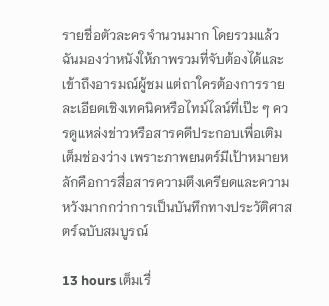รายชื่อตัวละครจำนวนมาก โดยรวมแล้วฉันมองว่าหนังให้ภาพรวมที่จับต้องได้และเข้าถึงอารมณ์ผู้ชม แต่ถาใครต้องการรายละเอียดเชิงเทคนิคหรือไทม์ไลน์ที่เป๊ะ ๆ ควรดูแหล่งข่าวหรือสารคดีประกอบเพื่อเติมเต็มช่องว่าง เพราะภาพยนตร์มีเป้าหมายหลักคือการสื่อสารความตึงเครียดและความหวังมากกว่าการเป็นบันทึกทางประวัติศาสตร์ฉบับสมบูรณ์

13 hours เต็มเรื่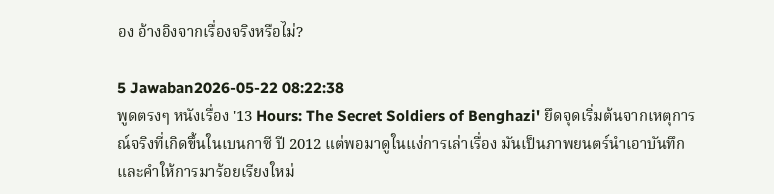อง อ้างอิงจากเรื่องจริงหรือไม่?

5 Jawaban2026-05-22 08:22:38
พูดตรงๆ หนังเรื่อง '13 Hours: The Secret Soldiers of Benghazi' ยึดจุดเริ่มต้นจากเหตุการณ์จริงที่เกิดขึ้นในเบนกาซี ปี 2012 แต่พอมาดูในแง่การเล่าเรื่อง มันเป็นภาพยนตร์นำเอาบันทึกและคำให้การมาร้อยเรียงใหม่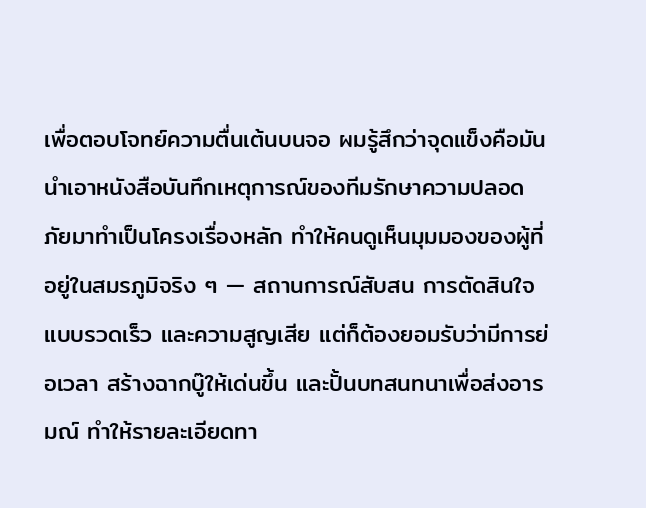เพื่อตอบโจทย์ความตื่นเต้นบนจอ ผมรู้สึกว่าจุดแข็งคือมันนำเอาหนังสือบันทึกเหตุการณ์ของทีมรักษาความปลอดภัยมาทำเป็นโครงเรื่องหลัก ทำให้คนดูเห็นมุมมองของผู้ที่อยู่ในสมรภูมิจริง ๆ — สถานการณ์สับสน การตัดสินใจแบบรวดเร็ว และความสูญเสีย แต่ก็ต้องยอมรับว่ามีการย่อเวลา สร้างฉากบู๊ให้เด่นขึ้น และปั้นบทสนทนาเพื่อส่งอารมณ์ ทำให้รายละเอียดทา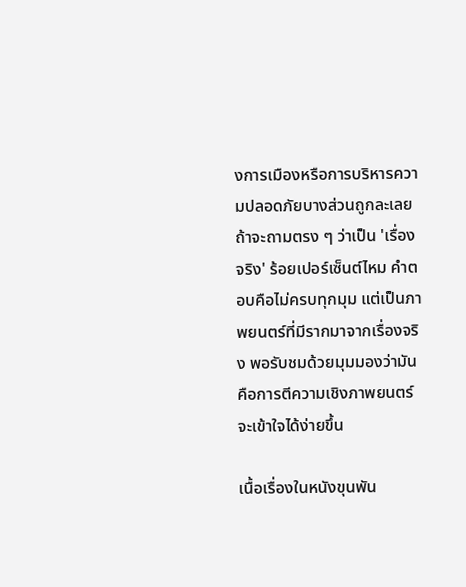งการเมืองหรือการบริหารความปลอดภัยบางส่วนถูกละเลย ถ้าจะถามตรง ๆ ว่าเป็น 'เรื่องจริง' ร้อยเปอร์เซ็นต์ไหม คำตอบคือไม่ครบทุกมุม แต่เป็นภาพยนตร์ที่มีรากมาจากเรื่องจริง พอรับชมด้วยมุมมองว่ามันคือการตีความเชิงภาพยนตร์จะเข้าใจได้ง่ายขึ้น

เนื้อเรื่องในหนังขุนพัน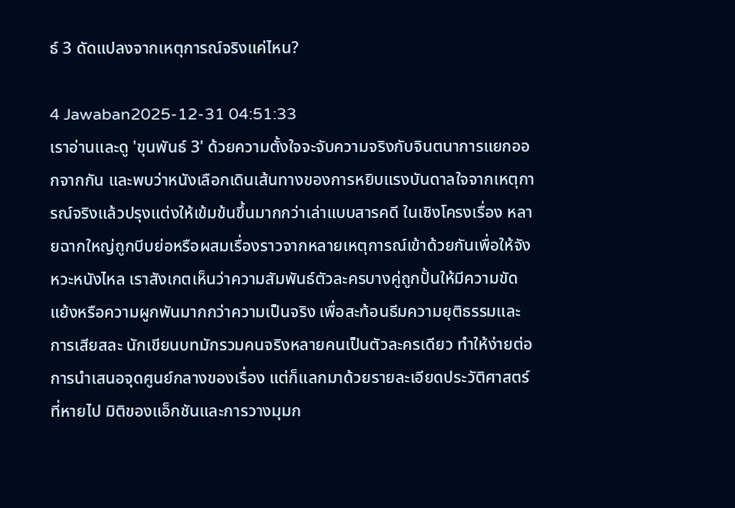ธ์ 3 ดัดแปลงจากเหตุการณ์จริงแค่ไหน?

4 Jawaban2025-12-31 04:51:33
เราอ่านและดู 'ขุนพันธ์ 3' ด้วยความตั้งใจจะจับความจริงกับจินตนาการแยกออกจากกัน และพบว่าหนังเลือกเดินเส้นทางของการหยิบแรงบันดาลใจจากเหตุการณ์จริงแล้วปรุงแต่งให้เข้มข้นขึ้นมากกว่าเล่าแบบสารคดี ในเชิงโครงเรื่อง หลายฉากใหญ่ถูกบีบย่อหรือผสมเรื่องราวจากหลายเหตุการณ์เข้าด้วยกันเพื่อให้จังหวะหนังไหล เราสังเกตเห็นว่าความสัมพันธ์ตัวละครบางคู่ถูกปั้นให้มีความขัดแย้งหรือความผูกพันมากกว่าความเป็นจริง เพื่อสะท้อนธีมความยุติธรรมและการเสียสละ นักเขียนบทมักรวมคนจริงหลายคนเป็นตัวละครเดียว ทำให้ง่ายต่อการนำเสนอจุดศูนย์กลางของเรื่อง แต่ก็แลกมาด้วยรายละเอียดประวัติศาสตร์ที่หายไป มิติของแอ็กชันและการวางมุมก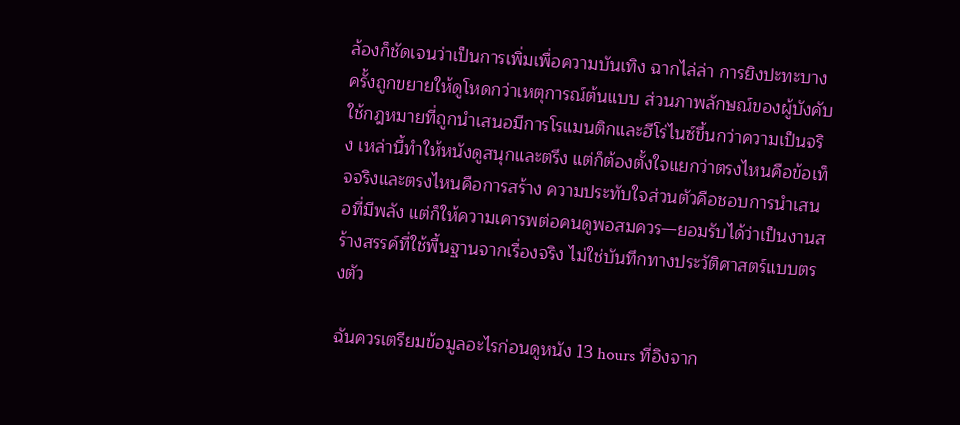ล้องก็ชัดเจนว่าเป็นการเพิ่มเพื่อความบันเทิง ฉากไล่ล่า การยิงปะทะบางครั้งถูกขยายให้ดูโหดกว่าเหตุการณ์ต้นแบบ ส่วนภาพลักษณ์ของผู้บังคับใช้กฎหมายที่ถูกนำเสนอมีการโรแมนติกและฮีโร่ไนซ์ขึ้นกว่าความเป็นจริง เหล่านี้ทำให้หนังดูสนุกและตรึง แต่ก็ต้องตั้งใจแยกว่าตรงไหนคือข้อเท็จจริงและตรงไหนคือการสร้าง ความประทับใจส่วนตัวคือชอบการนำเสนอที่มีพลัง แต่ก็ให้ความเคารพต่อคนดูพอสมควร—ยอมรับได้ว่าเป็นงานสร้างสรรค์ที่ใช้พื้นฐานจากเรื่องจริง ไม่ใช่บันทึกทางประวัติศาสตร์แบบตรงตัว

ฉันควรเตรียมข้อมูลอะไรก่อนดูหนัง 13 hours ที่อิงจาก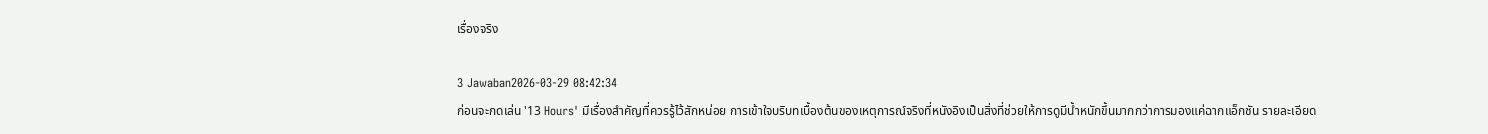เรื่องจริง

3 Jawaban2026-03-29 08:42:34
ก่อนจะกดเล่น '13 Hours' มีเรื่องสำคัญที่ควรรู้ไว้สักหน่อย การเข้าใจบริบทเบื้องต้นของเหตุการณ์จริงที่หนังอิงเป็นสิ่งที่ช่วยให้การดูมีน้ำหนักขึ้นมากกว่าการมองแค่ฉากแอ็กชัน รายละเอียด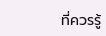ที่ควรรู้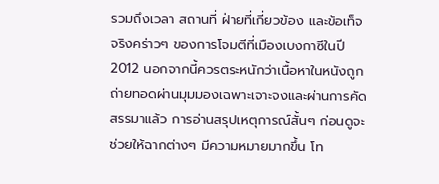รวมถึงเวลา สถานที่ ฝ่ายที่เกี่ยวข้อง และข้อเท็จจริงคร่าวๆ ของการโจมตีที่เมืองเบงกาซีในปี 2012 นอกจากนี้ควรตระหนักว่าเนื้อหาในหนังถูกถ่ายทอดผ่านมุมมองเฉพาะเจาะจงและผ่านการคัดสรรมาแล้ว การอ่านสรุปเหตุการณ์สั้นๆ ก่อนดูจะช่วยให้ฉากต่างๆ มีความหมายมากขึ้น โท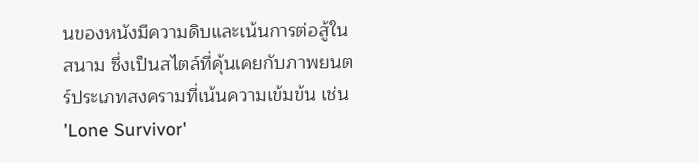นของหนังมีความดิบและเน้นการต่อสู้ในสนาม ซึ่งเป็นสไตล์ที่คุ้นเคยกับภาพยนตร์ประเภทสงครามที่เน้นความเข้มข้น เช่น 'Lone Survivor'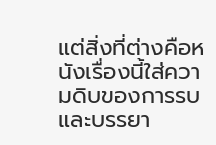แต่สิ่งที่ต่างคือหนังเรื่องนี้ใส่ความดิบของการรบและบรรยา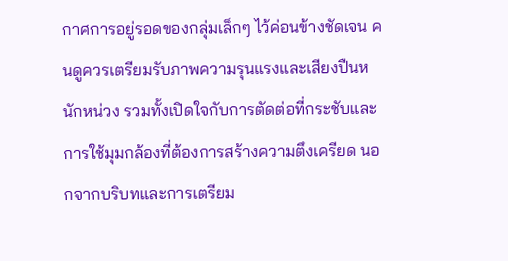กาศการอยู่รอดของกลุ่มเล็กๆ ไว้ค่อนข้างชัดเจน คนดูควรเตรียมรับภาพความรุนแรงและเสียงปืนหนักหน่วง รวมทั้งเปิดใจกับการตัดต่อที่กระชับและการใช้มุมกล้องที่ต้องการสร้างความตึงเครียด นอกจากบริบทและการเตรียม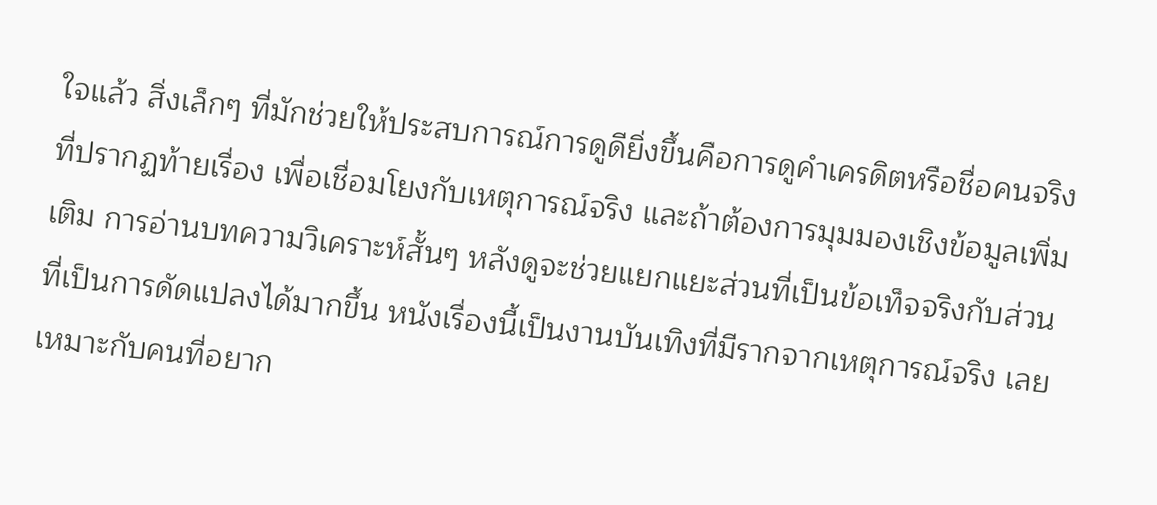ใจแล้ว สิ่งเล็กๆ ที่มักช่วยให้ประสบการณ์การดูดียิ่งขึ้นคือการดูคำเครดิตหรือชื่อคนจริงที่ปรากฏท้ายเรื่อง เพื่อเชื่อมโยงกับเหตุการณ์จริง และถ้าต้องการมุมมองเชิงข้อมูลเพิ่มเติม การอ่านบทความวิเคราะห์สั้นๆ หลังดูจะช่วยแยกแยะส่วนที่เป็นข้อเท็จจริงกับส่วนที่เป็นการดัดแปลงได้มากขึ้น หนังเรื่องนี้เป็นงานบันเทิงที่มีรากจากเหตุการณ์จริง เลยเหมาะกับคนที่อยาก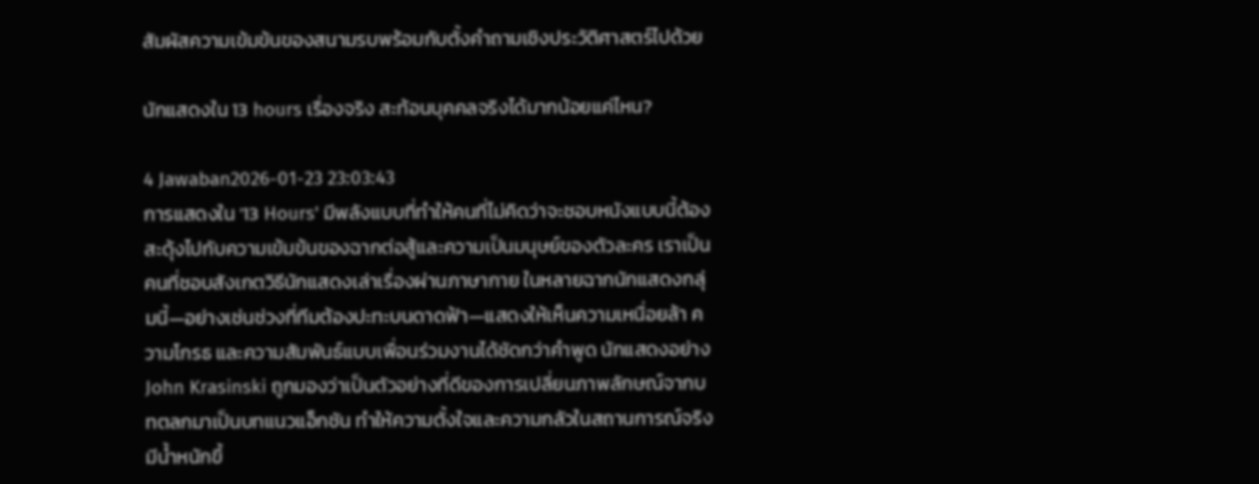สัมผัสความเข้มข้นของสนามรบพร้อมกับตั้งคำถามเชิงประวัติศาสตร์ไปด้วย

นักแสดงใน 13 hours เรื่องจริง สะท้อนบุคคลจริงได้มากน้อยแค่ไหน?

4 Jawaban2026-01-23 23:03:43
การแสดงใน '13 Hours' มีพลังแบบที่ทำให้คนที่ไม่คิดว่าจะชอบหนังแบบนี้ต้องสะดุ้งไปกับความเข้มข้นของฉากต่อสู้และความเป็นมนุษย์ของตัวละคร เราเป็นคนที่ชอบสังเกตวิธีนักแสดงเล่าเรื่องผ่านภาษากาย ในหลายฉากนักแสดงกลุ่มนี้—อย่างเช่นช่วงที่ทีมต้องปะทะบนดาดฟ้า—แสดงให้เห็นความเหนื่อยล้า ความโกรธ และความสัมพันธ์แบบเพื่อนร่วมงานได้ชัดกว่าคำพูด นักแสดงอย่าง John Krasinski ถูกมองว่าเป็นตัวอย่างที่ดีของการเปลี่ยนภาพลักษณ์จากบทตลกมาเป็นบทแนวแอ็กชัน ทำให้ความตั้งใจและความกลัวในสถานการณ์จริงมีน้ำหนักขึ้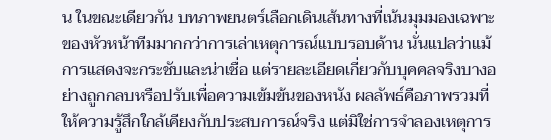น ในขณะเดียวกัน บทภาพยนตร์เลือกเดินเส้นทางที่เน้นมุมมองเฉพาะของหัวหน้าทีมมากกว่าการเล่าเหตุการณ์แบบรอบด้าน นั่นแปลว่าแม้การแสดงจะกระชับและน่าเชื่อ แต่รายละเอียดเกี่ยวกับบุคคลจริงบางอย่างถูกกลบหรือปรับเพื่อความเข้มข้นของหนัง ผลลัพธ์คือภาพรวมที่ให้ความรู้สึกใกล้เคียงกับประสบการณ์จริง แต่มิใช่การจำลองเหตุการ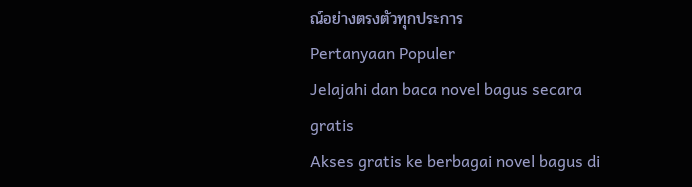ณ์อย่างตรงตัวทุกประการ
Pertanyaan Populer
Jelajahi dan baca novel bagus secara gratis
Akses gratis ke berbagai novel bagus di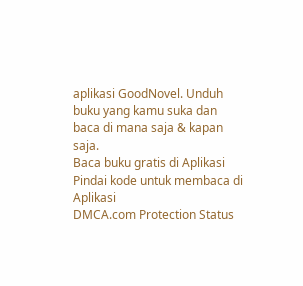aplikasi GoodNovel. Unduh buku yang kamu suka dan baca di mana saja & kapan saja.
Baca buku gratis di Aplikasi
Pindai kode untuk membaca di Aplikasi
DMCA.com Protection Status